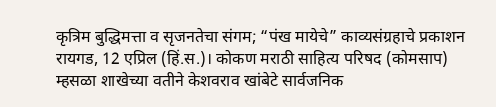कृत्रिम बुद्धिमत्ता व सृजनतेचा संगम; “पंख मायेचे” काव्यसंग्रहाचे प्रकाशन
रायगड, 12 एप्रिल (हिं.स.)। कोकण मराठी साहित्य परिषद (कोमसाप) म्हसळा शाखेच्या वतीने केशवराव खांबेटे सार्वजनिक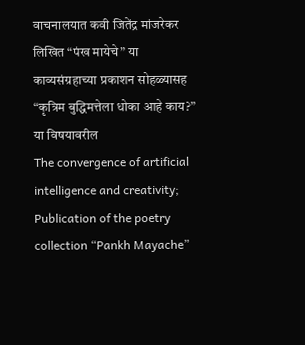वाचनालयात कवी जितेंद्र मांजरेकर लिखित “पंख मायेचे” या काव्यसंग्रहाच्या प्रकाशन सोहळ्यासह “कृत्रिम बुद्धिमत्तेला धोका आहे काय?” या विषयावरील
The convergence of artificial intelligence and creativity; Publication of the poetry collection “Pankh Mayache”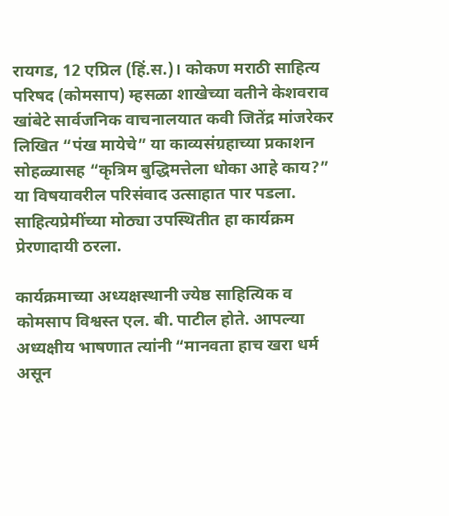रायगड, 12 एप्रिल (हिं.स.)। कोकण मराठी साहित्य परिषद (कोमसाप) म्हसळा शाखेच्या वतीने केशवराव खांबेटे सार्वजनिक वाचनालयात कवी जितेंद्र मांजरेकर लिखित “पंख मायेचे” या काव्यसंग्रहाच्या प्रकाशन सोहळ्यासह “कृत्रिम बुद्धिमत्तेला धोका आहे काय?” या विषयावरील परिसंवाद उत्साहात पार पडला. साहित्यप्रेमींच्या मोठ्या उपस्थितीत हा कार्यक्रम प्रेरणादायी ठरला.

कार्यक्रमाच्या अध्यक्षस्थानी ज्येष्ठ साहित्यिक व कोमसाप विश्वस्त एल. बी. पाटील होते. आपल्या अध्यक्षीय भाषणात त्यांनी “मानवता हाच खरा धर्म असून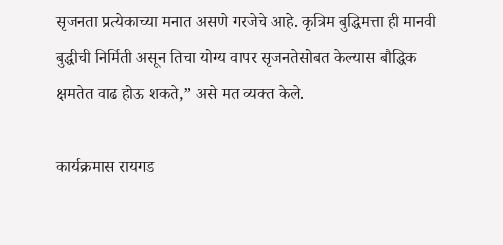सृजनता प्रत्येकाच्या मनात असणे गरजेचे आहे. कृत्रिम बुद्धिमत्ता ही मानवी बुद्धीची निर्मिती असून तिचा योग्य वापर सृजनतेसोबत केल्यास बौद्धिक क्षमतेत वाढ होऊ शकते,” असे मत व्यक्त केले.

कार्यक्रमास रायगड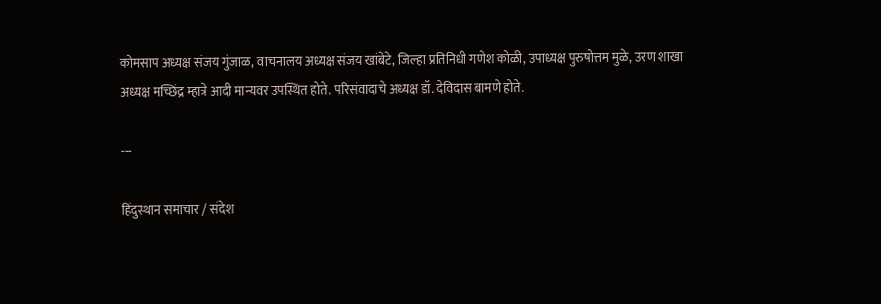कोमसाप अध्यक्ष संजय गुंजाळ, वाचनालय अध्यक्ष संजय खांबेटे, जिल्हा प्रतिनिधी गणेश कोळी, उपाध्यक्ष पुरुषोत्तम मुळे, उरण शाखा अध्यक्ष मच्छिंद्र म्हात्रे आदी मान्यवर उपस्थित होते. परिसंवादाचे अध्यक्ष डॉ. देविदास बामणे होते.

---

हिंदुस्थान समाचार / संदेश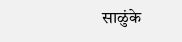साळुंके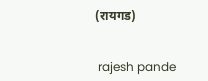(रायगड)


 rajesh pande